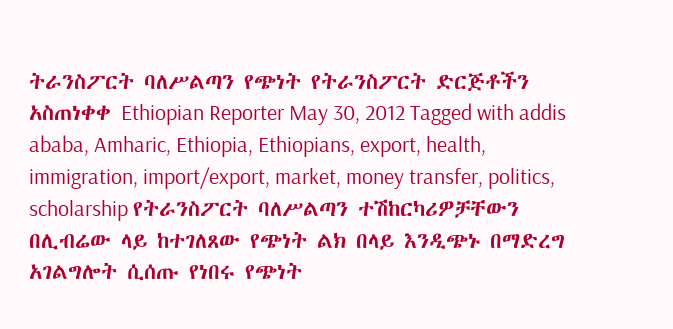ትራንስፖርት ባለሥልጣን የጭነት የትራንስፖርት ድርጅቶችን አስጠነቀቀ Ethiopian Reporter May 30, 2012 Tagged with addis ababa, Amharic, Ethiopia, Ethiopians, export, health, immigration, import/export, market, money transfer, politics, scholarship የትራንስፖርት ባለሥልጣን ተሽከርካሪዎቻቸውን በሊብሬው ላይ ከተገለጸው የጭነት ልክ በላይ እንዲጭኑ በማድረግ አገልግሎት ሲሰጡ የነበሩ የጭነት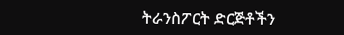ትራንስፖርት ድርጅቶችን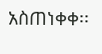አስጠነቀቀ፡፡